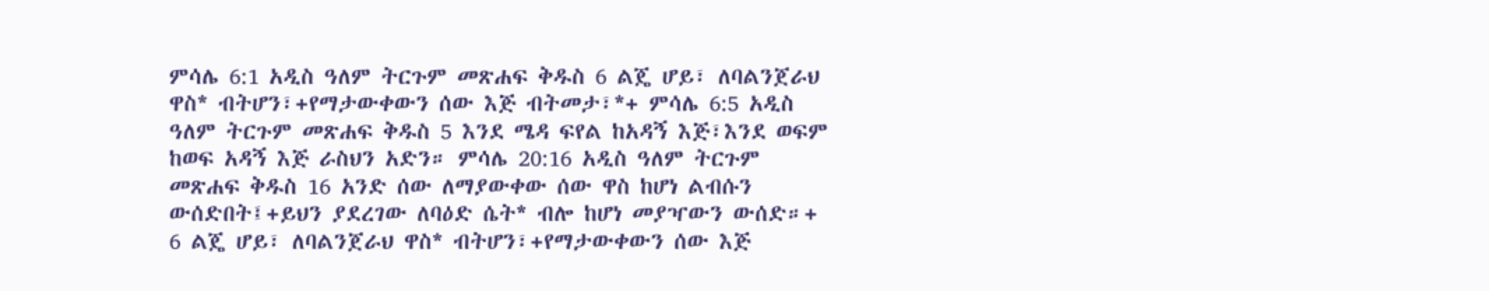ምሳሌ 6:1 አዲስ ዓለም ትርጉም መጽሐፍ ቅዱስ 6 ልጄ ሆይ፣ ለባልንጀራህ ዋስ* ብትሆን፣+የማታውቀውን ሰው እጅ ብትመታ፣*+ ምሳሌ 6:5 አዲስ ዓለም ትርጉም መጽሐፍ ቅዱስ 5 እንደ ሜዳ ፍየል ከአዳኝ እጅ፣እንደ ወፍም ከወፍ አዳኝ እጅ ራስህን አድን። ምሳሌ 20:16 አዲስ ዓለም ትርጉም መጽሐፍ ቅዱስ 16 አንድ ሰው ለማያውቀው ሰው ዋስ ከሆነ ልብሱን ውሰድበት፤+ይህን ያደረገው ለባዕድ ሴት* ብሎ ከሆነ መያዣውን ውሰድ።+
6 ልጄ ሆይ፣ ለባልንጀራህ ዋስ* ብትሆን፣+የማታውቀውን ሰው እጅ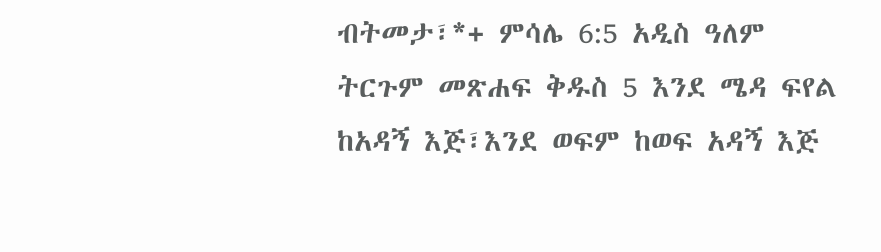ብትመታ፣*+ ምሳሌ 6:5 አዲስ ዓለም ትርጉም መጽሐፍ ቅዱስ 5 እንደ ሜዳ ፍየል ከአዳኝ እጅ፣እንደ ወፍም ከወፍ አዳኝ እጅ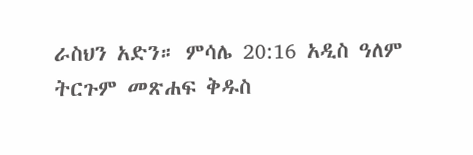ራስህን አድን። ምሳሌ 20:16 አዲስ ዓለም ትርጉም መጽሐፍ ቅዱስ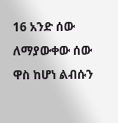16 አንድ ሰው ለማያውቀው ሰው ዋስ ከሆነ ልብሱን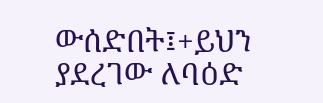ውሰድበት፤+ይህን ያደረገው ለባዕድ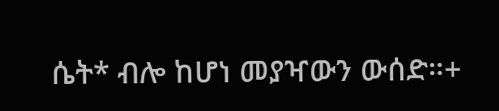ሴት* ብሎ ከሆነ መያዣውን ውሰድ።+